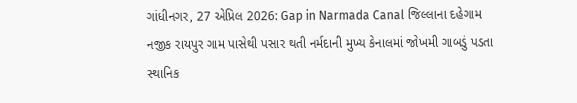ગાંધીનગર, 27 એપ્રિલ 2026: Gap in Narmada Canal જિલ્લાના દહેગામ નજીક રાયપુર ગામ પાસેથી પસાર થતી નર્મદાની મુખ્ય કેનાલમાં જોખમી ગાબડું પડતા સ્થાનિક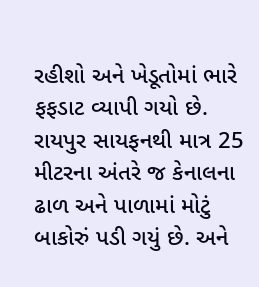રહીશો અને ખેડૂતોમાં ભારે ફફડાટ વ્યાપી ગયો છે. રાયપુર સાયફનથી માત્ર 25 મીટરના અંતરે જ કેનાલના ઢાળ અને પાળામાં મોટું બાકોરું પડી ગયું છે. અને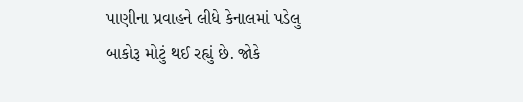પાણીના પ્રવાહને લીધે કેનાલમાં પડેલુ બાકોરૂ મોટું થઈ રહ્યું છે. જોકે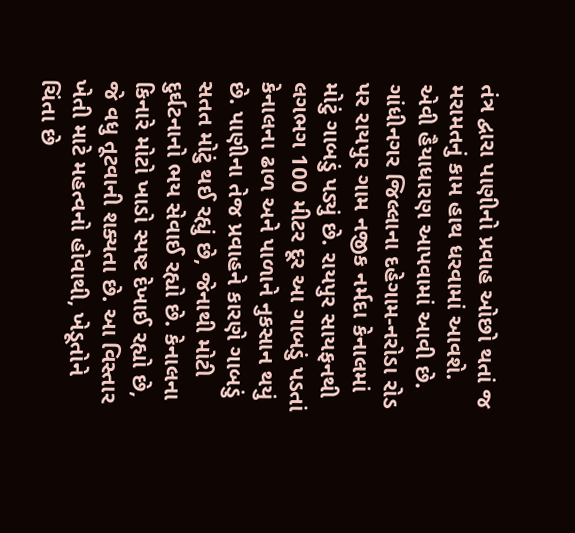તંત્ર દ્વારા પાણીનો પ્રવાહ ઓછો થતાં જ મરામતનું કામ હાથ ધરવામાં આવશે. એવી હૈયાધારણ આપવામાં આવી છે.
ગાંધીનગર જિલ્લાના દહેગામ-નરોડા રોડ પર રાયપુર ગામ નજીક નર્મદા કેનાલમાં મોટું ગાબડું પડ્યું છે. રાયપુર સાયફનથી લગભગ 100 મીટર દૂર આ ગાબડું પડતાં કેનાલના ઢાળ અને પાળાને નુકસાન થયું છે. પાણીના તેજ પ્રવાહને કારણે ગાબડું સતત મોટું થઈ રહ્યું છે, જેનાથી મોટી દુર્ઘટનાનો ભય સેવાઈ રહ્યો છે. કેનાલના કિનારે મોટો ખાડો સ્પષ્ટ દેખાઈ રહ્યો છે, જે વધુ તૂટવાની શક્યતા છે. આ વિસ્તાર ખેતી માટે મહત્વનો હોવાથી, ખેડૂતોને ચિંતા છે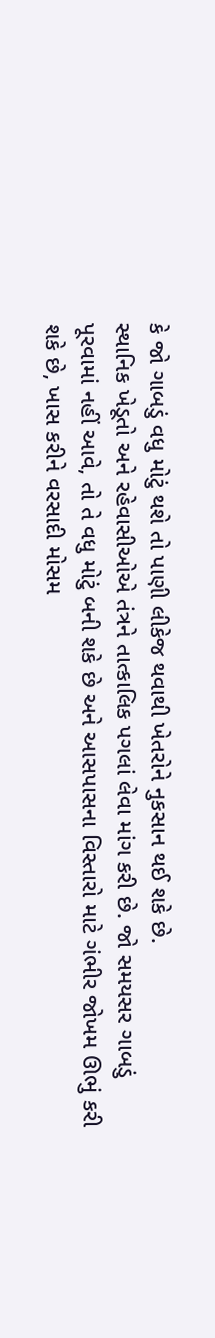કે જો ગાબડું વધુ મોટું થશે તો પાણી લીકેજ થવાથી ખેતરોને નુકસાન થઈ શકે છે.
સ્થાનિક ખેડૂતો અને રહેવાસીઓએ તંત્રને તાત્કાલિક પગલાં લેવા માંગ કરી છે. જો સમયસર ગાબડું પૂરવામાં નહીં આવે, તો તે વધુ મોટું બની શકે છે અને આસપાસના વિસ્તારો માટે ગંભીર જોખમ ઊભું કરી શકે છે, ખાસ કરીને વરસાદી મોસમ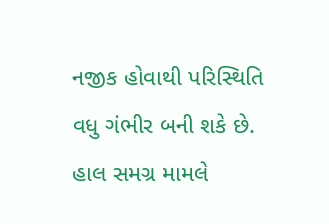નજીક હોવાથી પરિસ્થિતિ વધુ ગંભીર બની શકે છે. હાલ સમગ્ર મામલે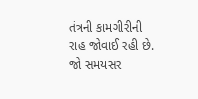તંત્રની કામગીરીની રાહ જોવાઈ રહી છે. જો સમયસર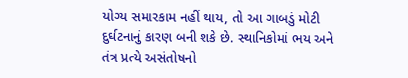યોગ્ય સમારકામ નહીં થાય, તો આ ગાબડું મોટી દુર્ઘટનાનું કારણ બની શકે છે. સ્થાનિકોમાં ભય અને તંત્ર પ્રત્યે અસંતોષનો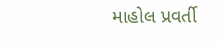માહોલ પ્રવર્તી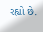રહ્યો છે.